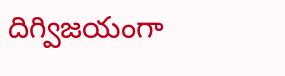దిగ్విజయంగా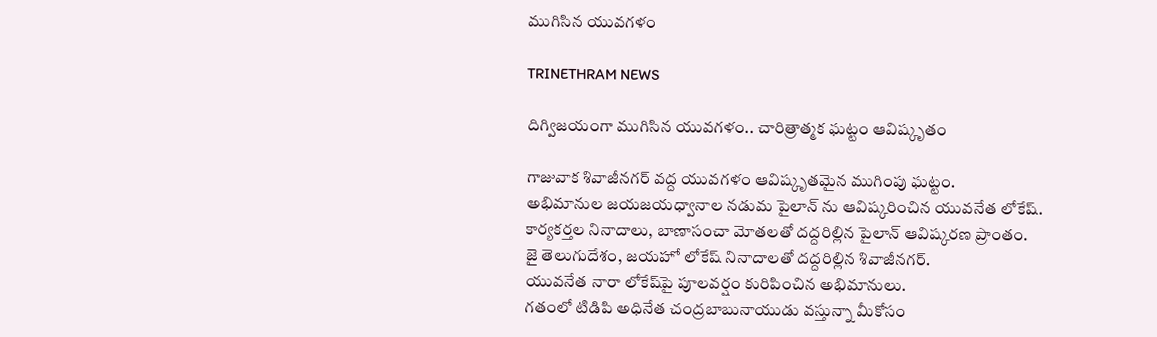ముగిసిన యువగళం

TRINETHRAM NEWS

దిగ్విజయంగా ముగిసిన యువగళం.. చారిత్రాత్మక ఘట్టం ఆవిష్కృతం

గాజువాక శివాజీనగర్ వద్ద యువగళం ఆవిష్కృతమైన ముగింపు ఘట్టం.
అభిమానుల‌ జయజయధ్వానాల నడుమ పైలాన్ ను ఆవిష్కరించిన యువనేత లోకేష్.
కార్యకర్తల నినాదాలు, బాణాసంచా మోతలతో దద్దరిల్లిన పైలాన్ ఆవిష్కరణ ప్రాంతం.
జై తెలుగుదేశం, జయహో లోకేష్ నినాదాలతో దద్దరిల్లిన శివాజీనగర్.
యువనేత నారా లోకేష్‌పై పూలవర్షం కురిపించిన అభిమానులు.
గతంలో టిడిపి అధినేత చంద్రబాబునాయుడు వస్తున్నా మీకోసం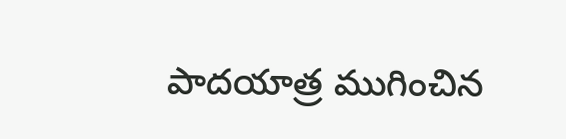పాదయాత్ర ముగించిన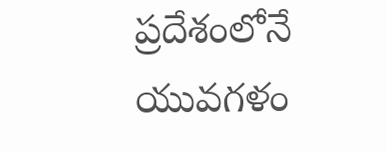ప్రదేశంలోనే యువగళం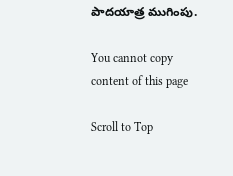పాదయాత్ర ముగింపు.

You cannot copy content of this page

Scroll to Top